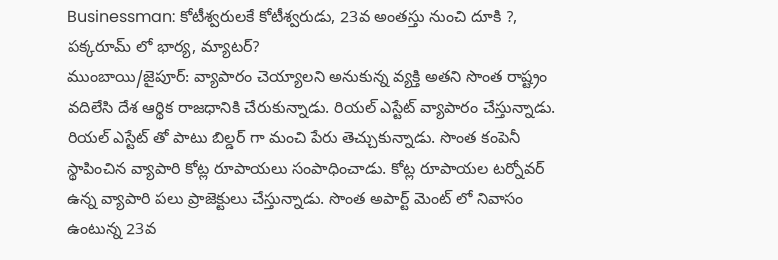Businessman: కోటీశ్వరులకే కోటీశ్వరుడు, 23వ అంతస్తు నుంచి దూకి ?, పక్కరూమ్ లో భార్య, మ్యాటర్?
ముంబాయి/జైపూర్: వ్యాపారం చెయ్యాలని అనుకున్న వ్యక్తి అతని సొంత రాష్ట్రం వదిలేసి దేశ ఆర్థిక రాజధానికి చేరుకున్నాడు. రియల్ ఎస్టేట్ వ్యాపారం చేస్తున్నాడు. రియల్ ఎస్టేట్ తో పాటు బిల్డర్ గా మంచి పేరు తెచ్చుకున్నాడు. సొంత కంపెనీ స్థాపించిన వ్యాపారి కోట్ల రూపాయలు సంపాధించాడు. కోట్ల రూపాయల టర్నోవర్ ఉన్న వ్యాపారి పలు ప్రాజెక్టులు చేస్తున్నాడు. సొంత అపార్ట్ మెంట్ లో నివాసం ఉంటున్న 23వ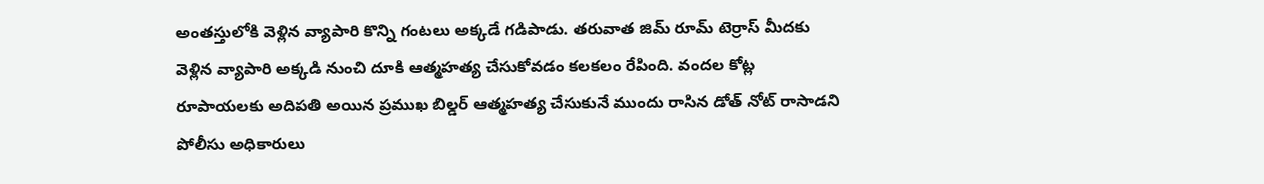అంతస్తులోకి వెళ్లిన వ్యాపారి కొన్ని గంటలు అక్కడే గడిపాడు. తరువాత జిమ్ రూమ్ టెర్రాస్ మీదకు వెళ్లిన వ్యాపారి అక్కడి నుంచి దూకి ఆత్మహత్య చేసుకోవడం కలకలం రేపింది. వందల కోట్ల రూపాయలకు అదిపతి అయిన ప్రముఖ బిల్డర్ ఆత్మహత్య చేసుకునే ముందు రాసిన డోత్ నోట్ రాసాడని పోలీసు అధికారులు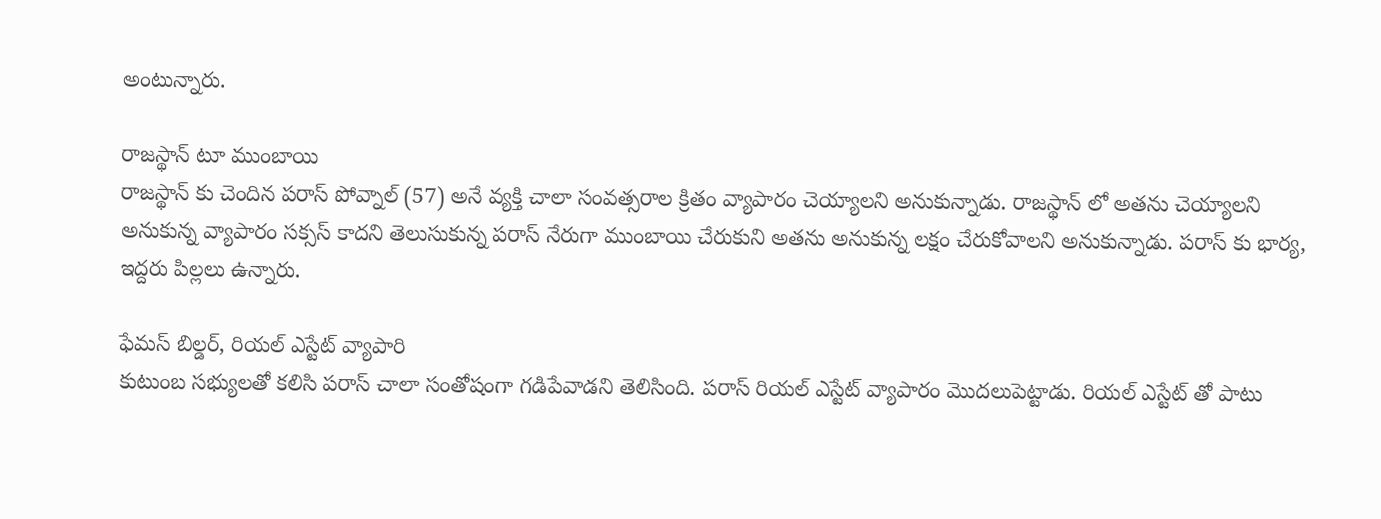అంటున్నారు.

రాజస్థాన్ టూ ముంబాయి
రాజస్థాన్ కు చెందిన పరాస్ పోవ్నాల్ (57) అనే వ్యక్తి చాలా సంవత్సరాల క్రితం వ్యాపారం చెయ్యాలని అనుకున్నాడు. రాజస్థాన్ లో అతను చెయ్యాలని అనుకున్న వ్యాపారం సక్సస్ కాదని తెలుసుకున్న పరాస్ నేరుగా ముంబాయి చేరుకుని అతను అనుకున్న లక్షం చేరుకోవాలని అనుకున్నాడు. పరాస్ కు భార్య, ఇద్దరు పిల్లలు ఉన్నారు.

ఫేమస్ బిల్డర్, రియల్ ఎస్టేట్ వ్యాపారి
కుటుంబ సభ్యులతో కలిసి పరాస్ చాలా సంతోషంగా గడిపేవాడని తెలిసింది. పరాస్ రియల్ ఎస్టేట్ వ్యాపారం మొదలుపెట్టాడు. రియల్ ఎస్టేట్ తో పాటు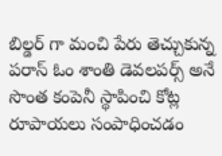బిల్డర్ గా మంచి పేరు తెచ్చుకున్న పరాస్ ఓం శాంతి డెవలపర్స్ అనే సొంత కంపెనీ స్థాపించి కోట్ల రూపాయలు సంపాధించడం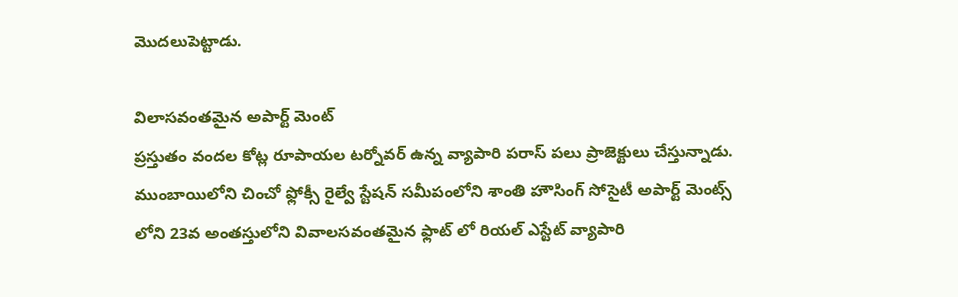మొదలుపెట్టాడు.

విలాసవంతమైన అపార్ట్ మెంట్
ప్రస్తుతం వందల కోట్ల రూపాయల టర్నోవర్ ఉన్న వ్యాపారి పరాస్ పలు ప్రాజెక్టులు చేస్తున్నాడు. ముంబాయిలోని చించో ఫ్లోక్సీ రైల్వే స్టేషన్ సమీపంలోని శాంతి హౌసింగ్ సోసైటీ అపార్ట్ మెంట్స్ లోని 23వ అంతస్తులోని వివాలసవంతమైన ఫ్లాట్ లో రియల్ ఎస్టేట్ వ్యాపారి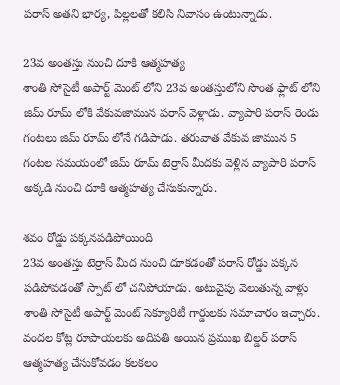పరాస్ అతని భార్య, పిల్లలతో కలిసి నివాసం ఉంటున్నాడు.

23వ అంతస్తు నుంచి దూకి ఆత్మహత్య
శాంతి సోసైటీ అపార్ట్ మెంట్ లోని 23వ అంతస్తులోని సొంత ఫ్లాట్ లోని జిమ్ రూమ్ లోకి వేకువజామున పరాస్ వెళ్లాడు. వ్యాపారి పరాస్ రెండు గంటలు జిమ్ రూమ్ లోనే గడిపాడు. తరువాత వేకువ జామున 5 గంటల సమయంలో జిమ్ రూమ్ టెర్రాస్ మీదకు వెళ్లిన వ్యాపారి పరాస్ అక్కడి నుంచి దూకి ఆత్మహత్య చేసుకున్నారు.

శవం రోడ్డు పక్కనపడిపోయింది
23వ అంతస్తు టెర్రాస్ మీద నుంచి దూకడంతో పరాస్ రోడ్డు పక్కన పడిపోవడంతో స్పాట్ లో చనిపోయాడు. అటువైపు వెలుతున్న వాళ్లు శాంతి సోసైటీ అపార్ట్ మెంట్ సెక్యూరిటీ గార్డులకు సమాచారం ఇచ్చారు. వందల కోట్ల రూపాయలకు అదిపతి అయిన ప్రముఖ బిల్డర్ పరాస్ ఆత్మహత్య చేసుకోవడం కలకలం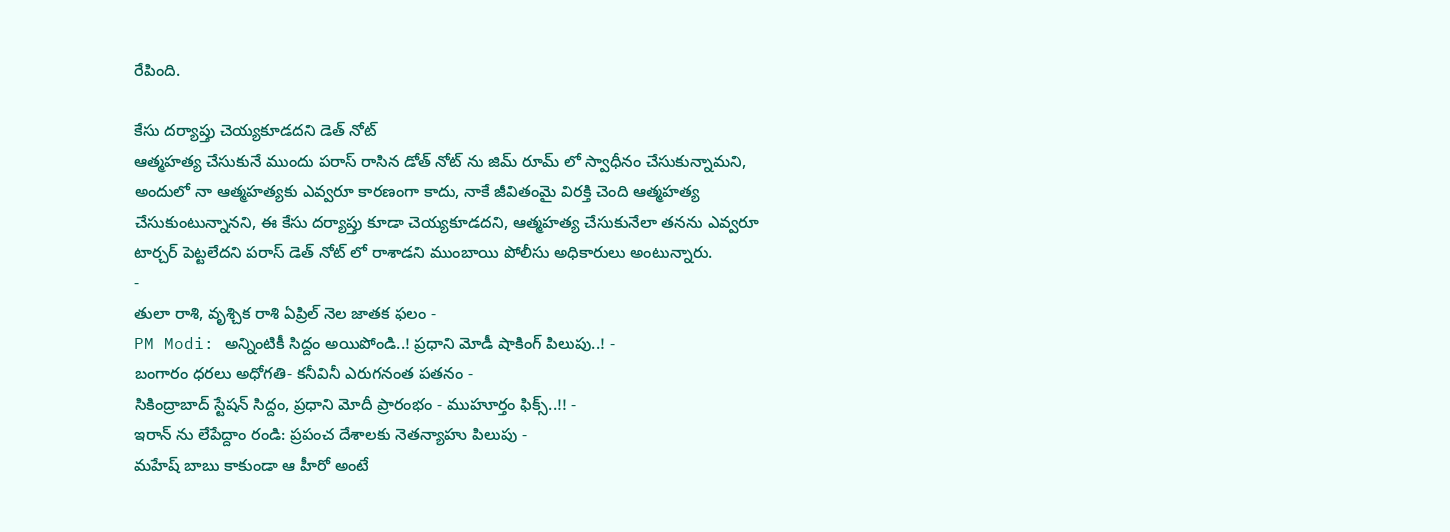రేపింది.

కేసు దర్యాప్తు చెయ్యకూడదని డెత్ నోట్
ఆత్మహత్య చేసుకునే ముందు పరాస్ రాసిన డోత్ నోట్ ను జిమ్ రూమ్ లో స్వాధీనం చేసుకున్నామని, అందులో నా ఆత్మహత్యకు ఎవ్వరూ కారణంగా కాదు, నాకే జీవితంమై విరక్తి చెంది ఆత్మహత్య చేసుకుంటున్నానని, ఈ కేసు దర్యాప్తు కూడా చెయ్యకూడదని, ఆత్మహత్య చేసుకునేలా తనను ఎవ్వరూ టార్చర్ పెట్టలేదని పరాస్ డెత్ నోట్ లో రాశాడని ముంబాయి పోలీసు అధికారులు అంటున్నారు.
-
తులా రాశి, వృశ్చిక రాశి ఏప్రిల్ నెల జాతక ఫలం -
PM Modi: అన్నింటికీ సిద్దం అయిపోండి..! ప్రధాని మోడీ షాకింగ్ పిలుపు..! -
బంగారం ధరలు అధోగతి- కనీవినీ ఎరుగనంత పతనం -
సికింద్రాబాద్ స్టేషన్ సిద్దం, ప్రధాని మోదీ ప్రారంభం - ముహూర్తం ఫిక్స్..!! -
ఇరాన్ ను లేపేద్దాం రండి: ప్రపంచ దేశాలకు నెతన్యాహు పిలుపు -
మహేష్ బాబు కాకుండా ఆ హీరో అంటే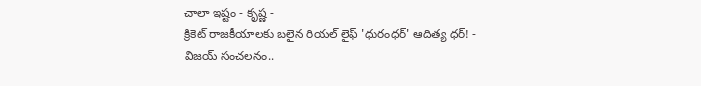చాలా ఇష్టం - కృష్ణ -
క్రికెట్ రాజకీయాలకు బలైన రియల్ లైఫ్ 'ధురంధర్' ఆదిత్య ధర్! -
విజయ్ సంచలనం..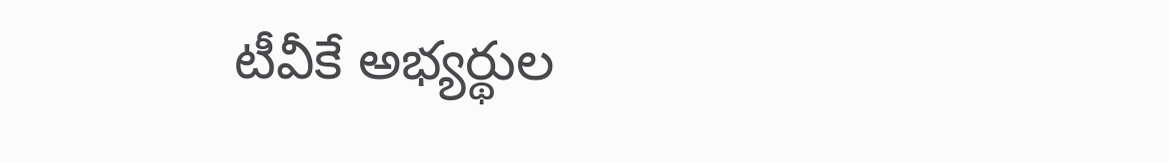టీవీకే అభ్యర్థుల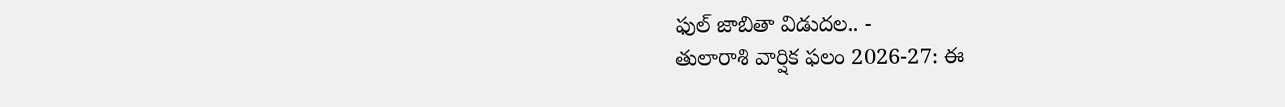ఫుల్ జాబితా విడుదల.. -
తులారాశి వార్షిక ఫలం 2026-27: ఈ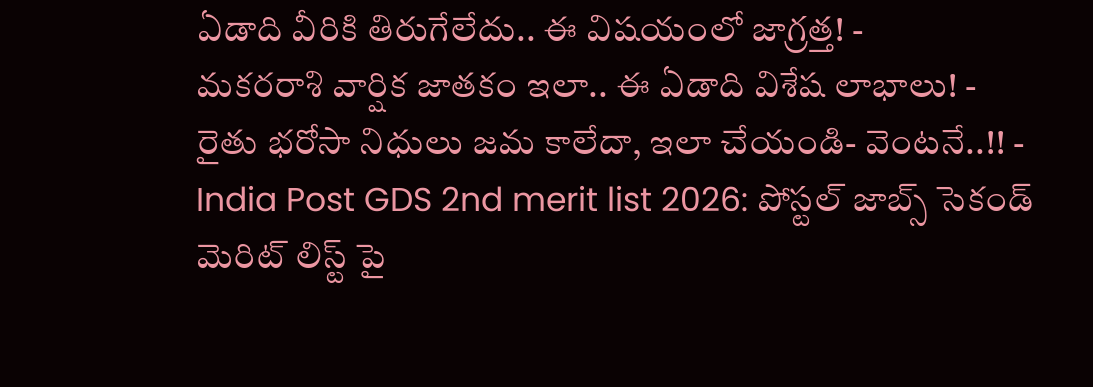ఏడాది వీరికి తిరుగేలేదు.. ఈ విషయంలో జాగ్రత్త! -
మకరరాశి వార్షిక జాతకం ఇలా.. ఈ ఏడాది విశేష లాభాలు! -
రైతు భరోసా నిధులు జమ కాలేదా, ఇలా చేయండి- వెంటనే..!! -
India Post GDS 2nd merit list 2026: పోస్టల్ జాబ్స్ సెకండ్ మెరిట్ లిస్ట్ పై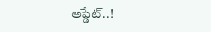అప్డేట్..!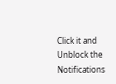Click it and Unblock the Notifications